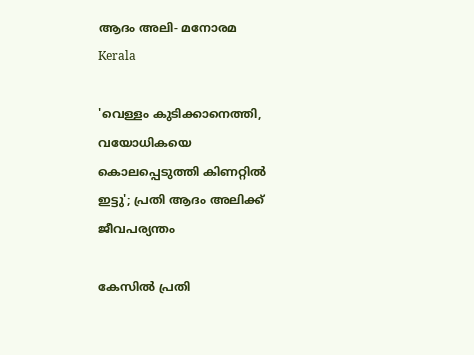ആദം അലി- മനോരമ
Kerala

'വെള്ളം കുടിക്കാനെത്തി, വയോധികയെ കൊലപ്പെടുത്തി കിണറ്റില്‍ ഇട്ടു'; പ്രതി ആദം അലിക്ക് ജീവപര്യന്തം

കേസില്‍ പ്രതി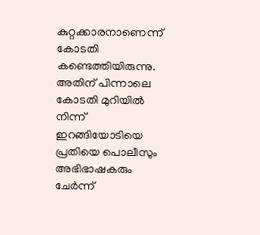കുറ്റക്കാരനാണെന്ന് കോടതി കണ്ടെത്തിയിരുന്നു. അതിന് പിന്നാലെ കോടതി മുറിയില്‍ നിന്ന് ഇറങ്ങിയോടിയെ പ്രതിയെ പൊലീസും അഭിഭാഷകരും ചേര്‍ന്ന്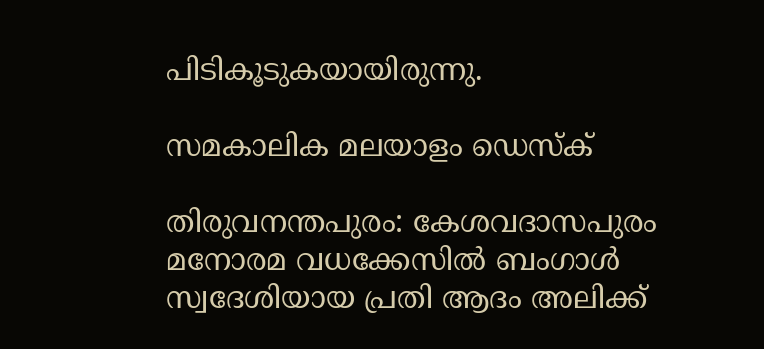പിടികൂടുകയായിരുന്നു.

സമകാലിക മലയാളം ഡെസ്ക്

തിരുവനന്തപുരം: കേശവദാസപുരം മനോരമ വധക്കേസില്‍ ബംഗാള്‍ സ്വദേശിയായ പ്രതി ആദം അലിക്ക്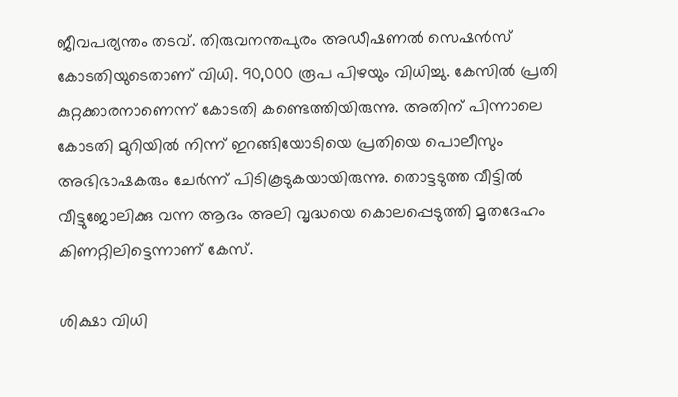ജീവപര്യന്തം തടവ്. തിരുവനന്തപുരം അഡീഷണല്‍ സെഷന്‍സ് കോടതിയുടെതാണ് വിധി. 90,000 രൂപ പിഴയും വിധിച്ചു. കേസില്‍ പ്രതി കുറ്റക്കാരനാണെന്ന് കോടതി കണ്ടെത്തിയിരുന്നു. അതിന് പിന്നാലെ കോടതി മുറിയില്‍ നിന്ന് ഇറങ്ങിയോടിയെ പ്രതിയെ പൊലീസും അഭിഭാഷകരും ചേര്‍ന്ന് പിടികൂടുകയായിരുന്നു. തൊട്ടടുത്ത വീട്ടില്‍ വീട്ടുജോലിക്കു വന്ന ആദം അലി വൃദ്ധയെ കൊലപ്പെടുത്തി മൃതദേഹം കിണറ്റിലിട്ടെന്നാണ് കേസ്.

ശിക്ഷാ വിധി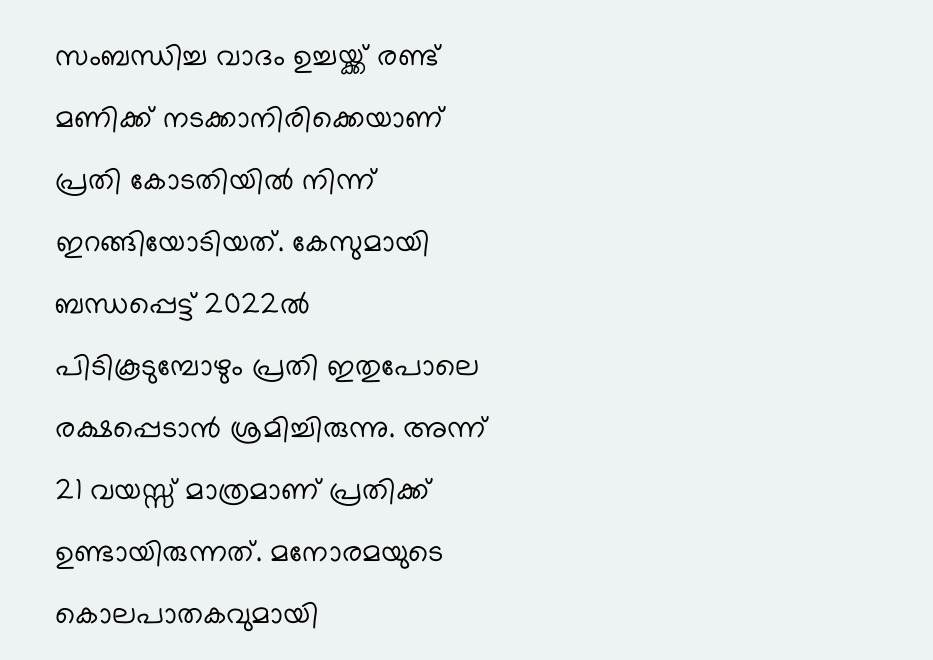സംബന്ധിച്ച വാദം ഉച്ചയ്ക്ക് രണ്ട് മണിക്ക് നടക്കാനിരിക്കെയാണ് പ്രതി കോടതിയില്‍ നിന്ന് ഇറങ്ങിയോടിയത്. കേസുമായി ബന്ധപ്പെട്ട് 2022ല്‍ പിടികൂടുമ്പോഴും പ്രതി ഇതുപോലെ രക്ഷപ്പെടാന്‍ ശ്രമിച്ചിരുന്നു. അന്ന് 21 വയസ്സ് മാത്രമാണ് പ്രതിക്ക് ഉണ്ടായിരുന്നത്. മനോരമയുടെ കൊലപാതകവുമായി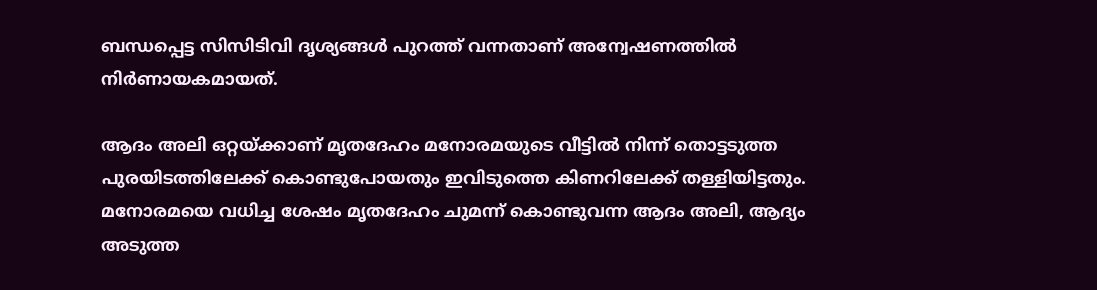ബന്ധപ്പെട്ട സിസിടിവി ദൃശ്യങ്ങള്‍ പുറത്ത് വന്നതാണ് അന്വേഷണത്തില്‍ നിര്‍ണായകമായത്.

ആദം അലി ഒറ്റയ്ക്കാണ് മൃതദേഹം മനോരമയുടെ വീട്ടില്‍ നിന്ന് തൊട്ടടുത്ത പുരയിടത്തിലേക്ക് കൊണ്ടുപോയതും ഇവിടുത്തെ കിണറിലേക്ക് തള്ളിയിട്ടതും. മനോരമയെ വധിച്ച ശേഷം മൃതദേഹം ചുമന്ന് കൊണ്ടുവന്ന ആദം അലി, ആദ്യം അടുത്ത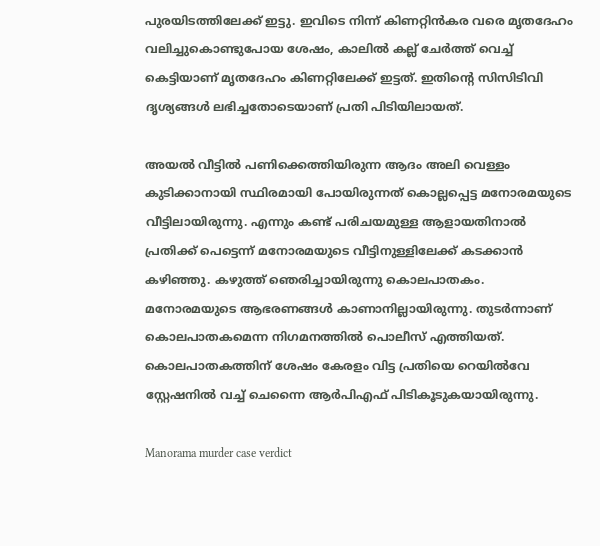പുരയിടത്തിലേക്ക് ഇട്ടു. ഇവിടെ നിന്ന് കിണറ്റിന്‍കര വരെ മൃതദേഹം വലിച്ചുകൊണ്ടുപോയ ശേഷം, കാലില്‍ കല്ല് ചേര്‍ത്ത് വെച്ച് കെട്ടിയാണ് മൃതദേഹം കിണറ്റിലേക്ക് ഇട്ടത്. ഇതിന്റെ സിസിടിവി ദൃശ്യങ്ങള്‍ ലഭിച്ചതോടെയാണ് പ്രതി പിടിയിലായത്.

അയല്‍ വീട്ടില്‍ പണിക്കെത്തിയിരുന്ന ആദം അലി വെള്ളം കുടിക്കാനായി സ്ഥിരമായി പോയിരുന്നത് കൊല്ലപ്പെട്ട മനോരമയുടെ വീട്ടിലായിരുന്നു. എന്നും കണ്ട് പരിചയമുള്ള ആളായതിനാല്‍ പ്രതിക്ക് പെട്ടെന്ന് മനോരമയുടെ വീട്ടിനുള്ളിലേക്ക് കടക്കാന്‍ കഴിഞ്ഞു. കഴുത്ത് ഞെരിച്ചായിരുന്നു കൊലപാതകം. മനോരമയുടെ ആഭരണങ്ങള്‍ കാണാനില്ലായിരുന്നു. തുടര്‍ന്നാണ് കൊലപാതകമെന്ന നിഗമനത്തില്‍ പൊലീസ് എത്തിയത്. കൊലപാതകത്തിന് ശേഷം കേരളം വിട്ട പ്രതിയെ റെയില്‍വേ സ്റ്റേഷനില്‍ വച്ച് ചെന്നൈ ആര്‍പിഎഫ് പിടികൂടുകയായിരുന്നു.

Manorama murder case verdict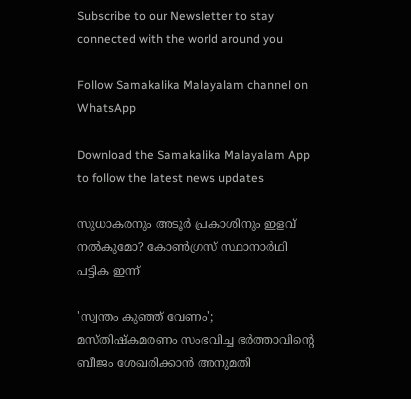Subscribe to our Newsletter to stay connected with the world around you

Follow Samakalika Malayalam channel on WhatsApp

Download the Samakalika Malayalam App to follow the latest news updates

സുധാകരനും അടൂര്‍ പ്രകാശിനും ഇളവ് നല്‍കുമോ? കോണ്‍ഗ്രസ് സ്ഥാനാര്‍ഥി പട്ടിക ഇന്ന്

'സ്വന്തം കുഞ്ഞ് വേണം'; മസ്തിഷ്‌കമരണം സംഭവിച്ച ഭര്‍ത്താവിന്റെ ബീജം ശേഖരിക്കാന്‍ അനുമതി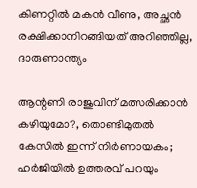കിണറ്റില്‍ മകന്‍ വീണു, അച്ഛന്‍ രക്ഷിക്കാനിറങ്ങിയത് അറിഞ്ഞില്ല, ദാരുണാന്ത്യം

ആന്റണി രാജുവിന് മത്സരിക്കാന്‍ കഴിയുമോ?, തൊണ്ടിമുതല്‍ കേസില്‍ ഇന്ന് നിര്‍ണായകം; ഹര്‍ജിയില്‍ ഉത്തരവ് പറയും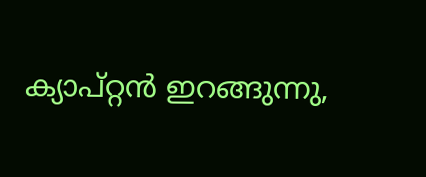ക്യാപ്റ്റന്‍ ഇറങ്ങുന്നു,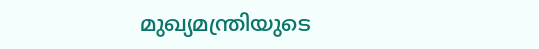മുഖ്യമന്ത്രിയുടെ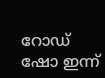റോഡ് ഷോ ഇന്ന്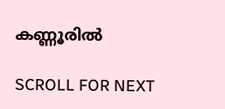കണ്ണൂരില്‍

SCROLL FOR NEXT